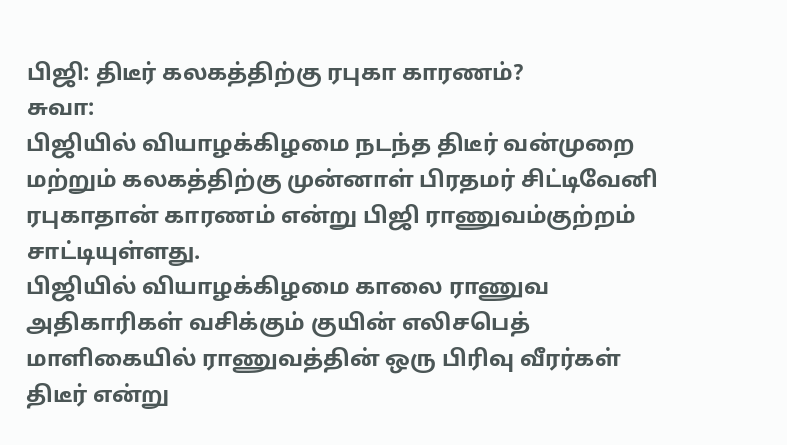பிஜி: திடீர் கலகத்திற்கு ரபுகா காரணம்?
சுவா:
பிஜியில் வியாழக்கிழமை நடந்த திடீர் வன்முறை மற்றும் கலகத்திற்கு முன்னாள் பிரதமர் சிட்டிவேனி ரபுகாதான் காரணம் என்று பிஜி ராணுவம்குற்றம் சாட்டியுள்ளது.
பிஜியில் வியாழக்கிழமை காலை ராணுவ அதிகாரிகள் வசிக்கும் குயின் எலிசபெத் மாளிகையில் ராணுவத்தின் ஒரு பிரிவு வீரர்கள் திடீர் என்று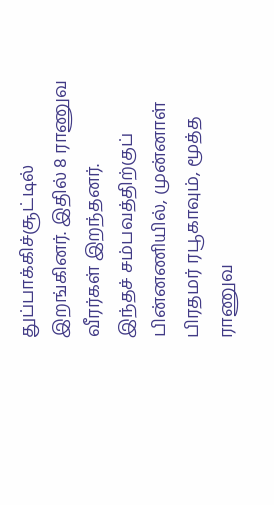துப்பாக்கிச்சூட்டில் இறங்கினர். இதில் 8 ராணுவ வீரர்கள் இறந்தனர்.
இந்தச் சம்பவத்திற்குப் பின்னணியில், முன்னாள் பிரதமர் ரபூகாவும், மூத்த ராணுவ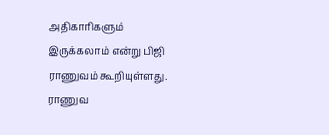அதிகாரிகளும் இருக்கலாம் என்று பிஜி ராணுவம் கூறியுள்ளது.
ராணுவ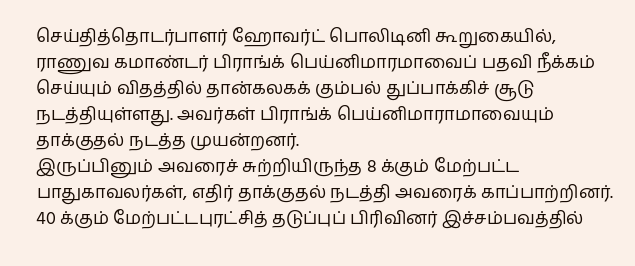செய்தித்தொடர்பாளர் ஹோவர்ட் பொலிடினி கூறுகையில், ராணுவ கமாண்டர் பிராங்க் பெய்னிமாரமாவைப் பதவி நீக்கம் செய்யும் விதத்தில் தான்கலகக் கும்பல் துப்பாக்கிச் சூடு நடத்தியுள்ளது. அவர்கள் பிராங்க் பெய்னிமாராமாவையும் தாக்குதல் நடத்த முயன்றனர்.
இருப்பினும் அவரைச் சுற்றியிருந்த 8 க்கும் மேற்பட்ட பாதுகாவலர்கள், எதிர் தாக்குதல் நடத்தி அவரைக் காப்பாற்றினர். 40 க்கும் மேற்பட்டபுரட்சித் தடுப்புப் பிரிவினர் இச்சம்பவத்தில்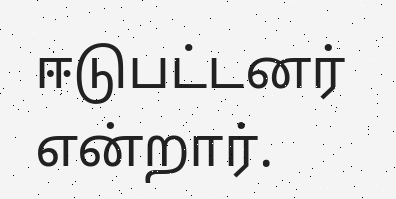ஈடுபட்டனர் என்றார்.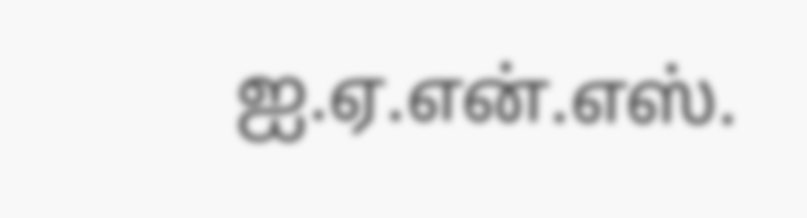ஐ.ஏ.என்.எஸ்.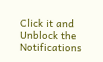Click it and Unblock the Notifications